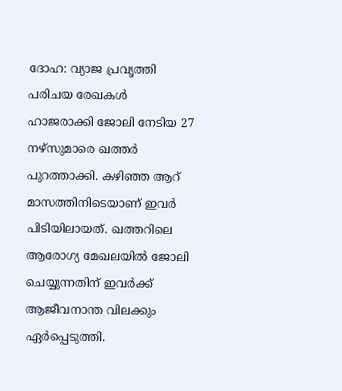ദോഹ: വ്യാജ പ്രവൃത്തി പരിചയ രേഖകൾ ഹാജരാക്കി ജോലി നേടിയ 27 നഴ്സുമാരെ ഖത്തർ പുറത്താക്കി. കഴിഞ്ഞ ആറ് മാസത്തിനിടെയാണ് ഇവർ പിടിയിലായത്. ഖത്തറിലെ ആരോഗ്യ മേഖലയിൽ ജോലി ചെയ്യുന്നതിന് ഇവർക്ക് ആജീവനാന്ത വിലക്കും ഏർപ്പെടുത്തി.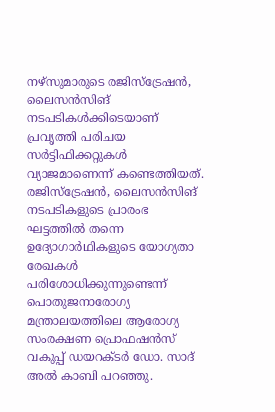നഴ്സുമാരുടെ രജിസ്ട്രേഷൻ, ലൈസൻസിങ് നടപടികൾക്കിടെയാണ് പ്രവൃത്തി പരിചയ സർട്ടിഫിക്കറ്റുകൾ വ്യാജമാണെന്ന് കണ്ടെത്തിയത്. രജിസ്ട്രേഷൻ, ലൈസൻസിങ് നടപടികളുടെ പ്രാരംഭ ഘട്ടത്തിൽ തന്നെ ഉദ്യോഗാർഥികളുടെ യോഗ്യതാ രേഖകൾ പരിശോധിക്കുന്നുണ്ടെന്ന് പൊതുജനാരോഗ്യ മന്ത്രാലയത്തിലെ ആരോഗ്യ സംരക്ഷണ പ്രൊഫഷൻസ് വകുപ്പ് ഡയറക്ടർ ഡോ. സാദ് അൽ കാബി പറഞ്ഞു.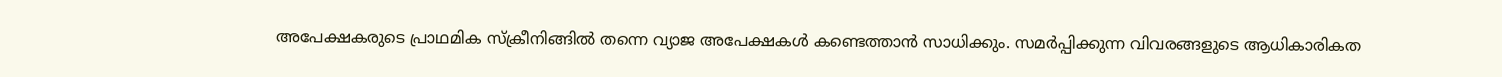അപേക്ഷകരുടെ പ്രാഥമിക സ്ക്രീനിങ്ങിൽ തന്നെ വ്യാജ അപേക്ഷകൾ കണ്ടെത്താൻ സാധിക്കും. സമർപ്പിക്കുന്ന വിവരങ്ങളുടെ ആധികാരികത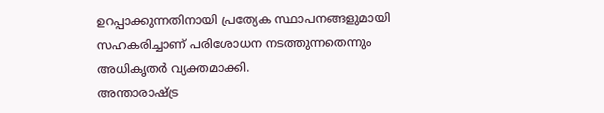ഉറപ്പാക്കുന്നതിനായി പ്രത്യേക സ്ഥാപനങ്ങളുമായി സഹകരിച്ചാണ് പരിശോധന നടത്തുന്നതെന്നും അധികൃതർ വ്യക്തമാക്കി.
അന്താരാഷ്ട്ര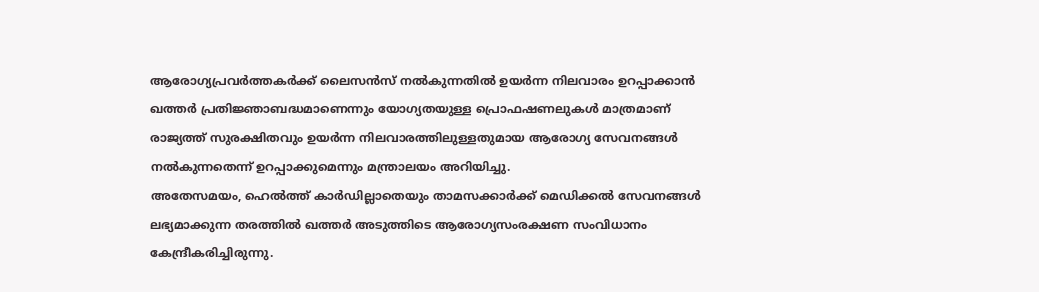ആരോഗ്യപ്രവർത്തകർക്ക് ലൈസൻസ് നൽകുന്നതിൽ ഉയർന്ന നിലവാരം ഉറപ്പാക്കാൻ ഖത്തർ പ്രതിജ്ഞാബദ്ധമാണെന്നും യോഗ്യതയുള്ള പ്രൊഫഷണലുകൾ മാത്രമാണ് രാജ്യത്ത് സുരക്ഷിതവും ഉയർന്ന നിലവാരത്തിലുള്ളതുമായ ആരോഗ്യ സേവനങ്ങൾ നൽകുന്നതെന്ന് ഉറപ്പാക്കുമെന്നും മന്ത്രാലയം അറിയിച്ചു.
അതേസമയം, ഹെൽത്ത് കാർഡില്ലാതെയും താമസക്കാർക്ക് മെഡിക്കൽ സേവനങ്ങൾ ലഭ്യമാക്കുന്ന തരത്തിൽ ഖത്തർ അടുത്തിടെ ആരോഗ്യസംരക്ഷണ സംവിധാനം കേന്ദ്രീകരിച്ചിരുന്നു.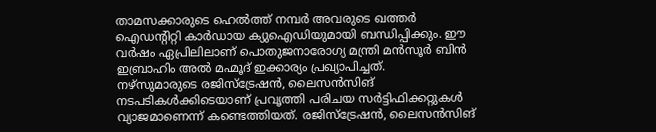താമസക്കാരുടെ ഹെൽത്ത് നമ്പർ അവരുടെ ഖത്തർ ഐഡന്റിറ്റി കാർഡായ ക്യുഐഡിയുമായി ബന്ധിപ്പിക്കും. ഈ വർഷം ഏപ്രിലിലാണ് പൊതുജനാരോഗ്യ മന്ത്രി മൻസൂർ ബിൻ ഇബ്രാഹിം അൽ മഹ്മൂദ് ഇക്കാര്യം പ്രഖ്യാപിച്ചത്.
നഴ്സുമാരുടെ രജിസ്ട്രേഷൻ, ലൈസൻസിങ് നടപടികൾക്കിടെയാണ് പ്രവൃത്തി പരിചയ സർട്ടിഫിക്കറ്റുകൾ വ്യാജമാണെന്ന് കണ്ടെത്തിയത്. രജിസ്ട്രേഷൻ, ലൈസൻസിങ്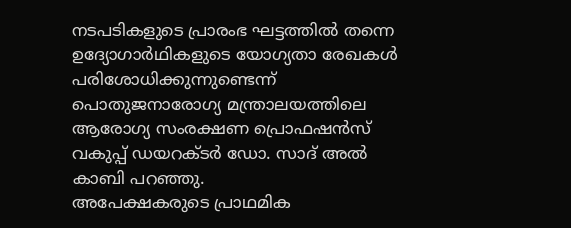നടപടികളുടെ പ്രാരംഭ ഘട്ടത്തിൽ തന്നെ ഉദ്യോഗാർഥികളുടെ യോഗ്യതാ രേഖകൾ പരിശോധിക്കുന്നുണ്ടെന്ന് പൊതുജനാരോഗ്യ മന്ത്രാലയത്തിലെ ആരോഗ്യ സംരക്ഷണ പ്രൊഫഷൻസ് വകുപ്പ് ഡയറക്ടർ ഡോ. സാദ് അൽ കാബി പറഞ്ഞു.
അപേക്ഷകരുടെ പ്രാഥമിക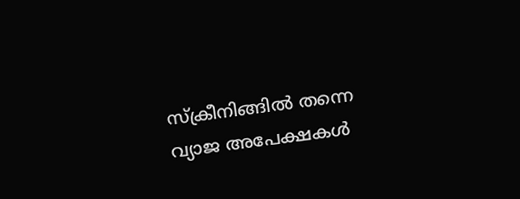സ്ക്രീനിങ്ങിൽ തന്നെ വ്യാജ അപേക്ഷകൾ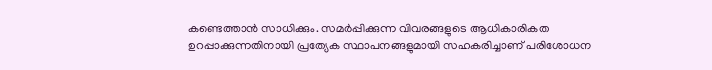കണ്ടെത്താൻ സാധിക്കും. സമർപ്പിക്കുന്ന വിവരങ്ങളുടെ ആധികാരികത ഉറപ്പാക്കുന്നതിനായി പ്രത്യേക സ്ഥാപനങ്ങളുമായി സഹകരിച്ചാണ് പരിശോധന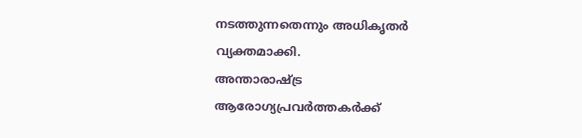നടത്തുന്നതെന്നും അധികൃതർ വ്യക്തമാക്കി.
അന്താരാഷ്ട്ര ആരോഗ്യപ്രവർത്തകർക്ക്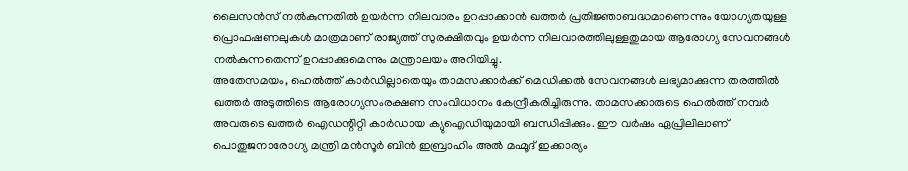ലൈസൻസ് നൽകുന്നതിൽ ഉയർന്ന നിലവാരം ഉറപ്പാക്കാൻ ഖത്തർ പ്രതിജ്ഞാബദ്ധമാണെന്നും യോഗ്യതയുള്ള പ്രൊഫഷണലുകൾ മാത്രമാണ് രാജ്യത്ത് സുരക്ഷിതവും ഉയർന്ന നിലവാരത്തിലുള്ളതുമായ ആരോഗ്യ സേവനങ്ങൾ നൽകുന്നതെന്ന് ഉറപ്പാക്കുമെന്നും മന്ത്രാലയം അറിയിച്ചു.
അതേസമയം, ഹെൽത്ത് കാർഡില്ലാതെയും താമസക്കാർക്ക് മെഡിക്കൽ സേവനങ്ങൾ ലഭ്യമാക്കുന്ന തരത്തിൽ ഖത്തർ അടുത്തിടെ ആരോഗ്യസംരക്ഷണ സംവിധാനം കേന്ദ്രീകരിച്ചിരുന്നു. താമസക്കാരുടെ ഹെൽത്ത് നമ്പർ അവരുടെ ഖത്തർ ഐഡന്റിറ്റി കാർഡായ ക്യുഐഡിയുമായി ബന്ധിപ്പിക്കും. ഈ വർഷം ഏപ്രിലിലാണ് പൊതുജനാരോഗ്യ മന്ത്രി മൻസൂർ ബിൻ ഇബ്രാഹിം അൽ മഹ്മൂദ് ഇക്കാര്യം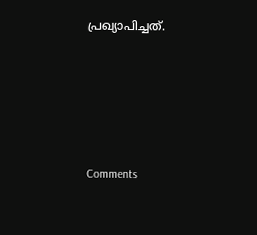പ്രഖ്യാപിച്ചത്.







Comments